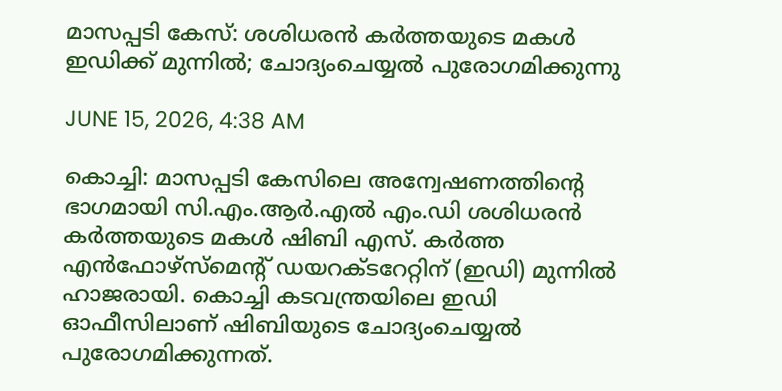മാസപ്പടി കേസ്: ശശിധരൻ കർത്തയുടെ മകൾ ഇഡിക്ക് മുന്നിൽ; ചോദ്യംചെയ്യൽ പുരോഗമിക്കുന്നു

JUNE 15, 2026, 4:38 AM

കൊച്ചി: മാസപ്പടി കേസിലെ അന്വേഷണത്തിന്റെ ഭാഗമായി സി.എം.ആർ.എൽ എം.ഡി ശശിധരൻ കർത്തയുടെ മകൾ ഷിബി എസ്. കർത്ത എൻഫോഴ്സ്മെന്റ് ഡയറക്ടറേറ്റിന് (ഇഡി) മുന്നിൽ ഹാജരായി. കൊച്ചി കടവന്ത്രയിലെ ഇഡി ഓഫീസിലാണ് ഷിബിയുടെ ചോദ്യംചെയ്യൽ പുരോഗമിക്കുന്നത്.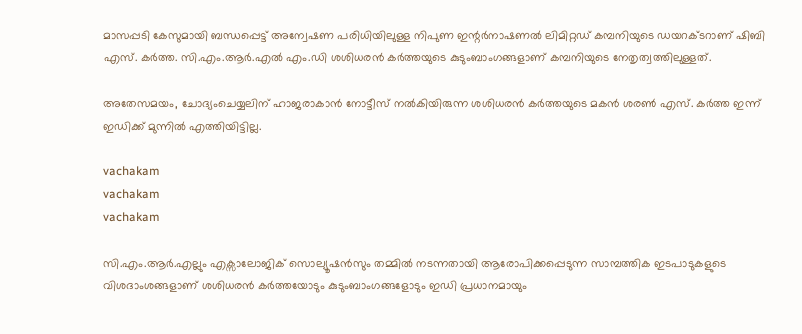മാസപ്പടി കേസുമായി ബന്ധപ്പെട്ട് അന്വേഷണ പരിധിയിലുള്ള നിപുണ ഇന്റർനാഷണൽ ലിമിറ്റഡ് കമ്പനിയുടെ ഡയറക്ടറാണ് ഷിബി എസ്. കർത്ത. സി.എം.ആർ.എൽ എം.ഡി ശശിധരൻ കർത്തയുടെ കുടുംബാംഗങ്ങളാണ് കമ്പനിയുടെ നേതൃത്വത്തിലുള്ളത്.

അതേസമയം, ചോദ്യംചെയ്യലിന് ഹാജരാകാൻ നോട്ടീസ് നൽകിയിരുന്ന ശശിധരൻ കർത്തയുടെ മകൻ ശരൺ എസ്. കർത്ത ഇന്ന് ഇഡിക്ക് മുന്നിൽ എത്തിയിട്ടില്ല.

vachakam
vachakam
vachakam

സി.എം.ആർ.എല്ലും എക്സാലോജിക് സൊല്യൂഷൻസും തമ്മിൽ നടന്നതായി ആരോപിക്കപ്പെടുന്ന സാമ്പത്തിക ഇടപാടുകളുടെ വിശദാംശങ്ങളാണ് ശശിധരൻ കർത്തയോടും കുടുംബാംഗങ്ങളോടും ഇഡി പ്രധാനമായും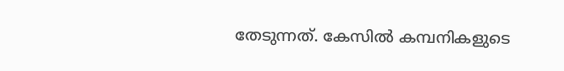തേടുന്നത്. കേസിൽ കമ്പനികളുടെ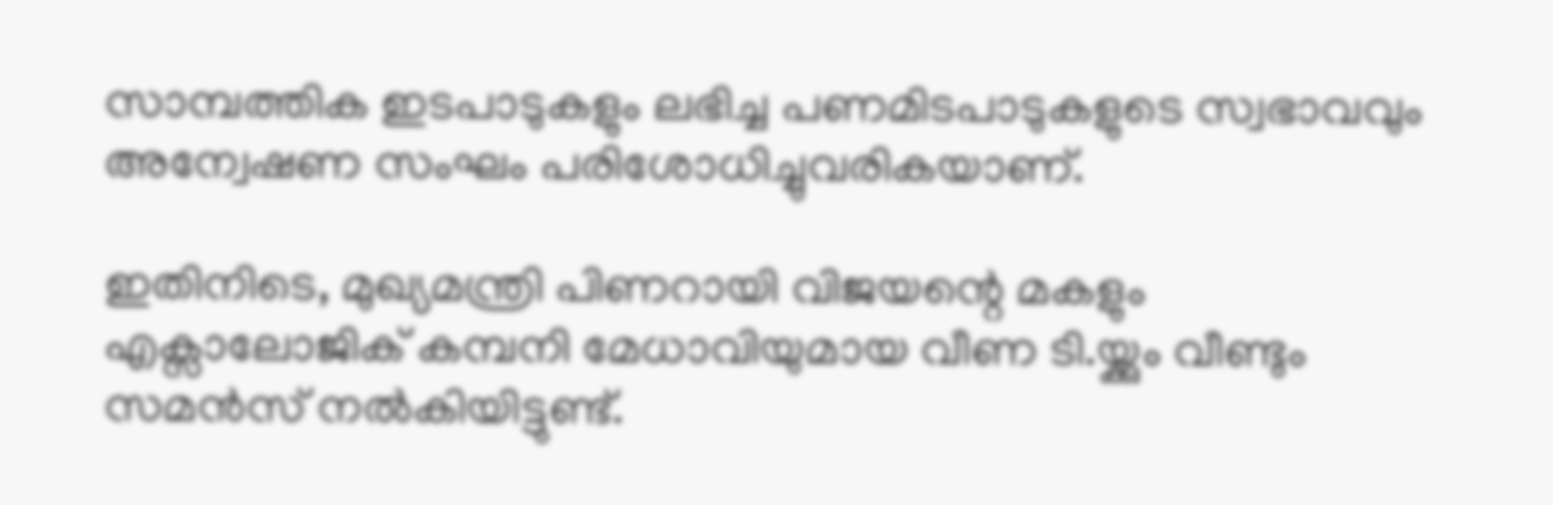സാമ്പത്തിക ഇടപാടുകളും ലഭിച്ച പണമിടപാടുകളുടെ സ്വഭാവവും അന്വേഷണ സംഘം പരിശോധിച്ചുവരികയാണ്.

ഇതിനിടെ, മുഖ്യമന്ത്രി പിണറായി വിജയന്റെ മകളും എക്സാലോജിക് കമ്പനി മേധാവിയുമായ വീണ ടി.യ്ക്കും വീണ്ടും സമൻസ് നൽകിയിട്ടുണ്ട്.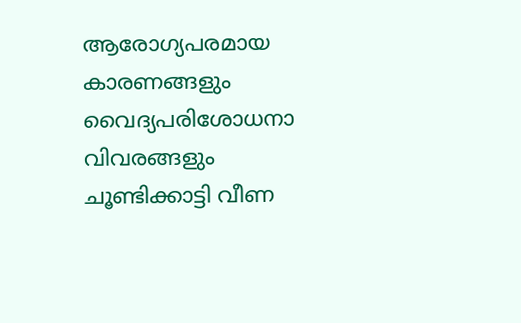ആരോഗ്യപരമായ കാരണങ്ങളും വൈദ്യപരിശോധനാ വിവരങ്ങളും ചൂണ്ടിക്കാട്ടി വീണ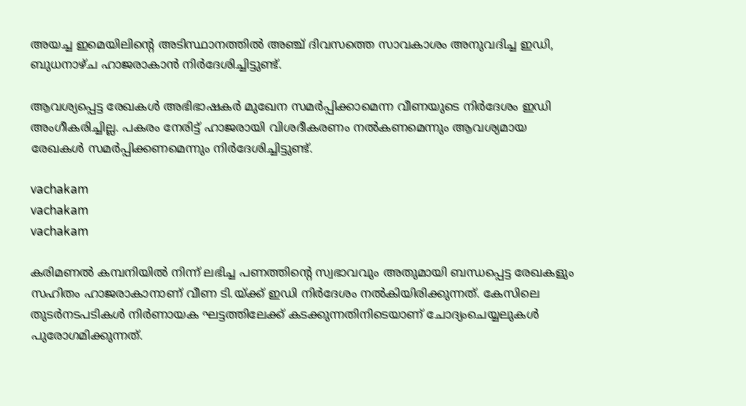അയച്ച ഇമെയിലിന്റെ അടിസ്ഥാനത്തിൽ അഞ്ച് ദിവസത്തെ സാവകാശം അനുവദിച്ച ഇഡി, ബുധനാഴ്ച ഹാജരാകാൻ നിർദേശിച്ചിട്ടുണ്ട്.

ആവശ്യപ്പെട്ട രേഖകൾ അഭിഭാഷകർ മുഖേന സമർപ്പിക്കാമെന്ന വീണയുടെ നിർദേശം ഇഡി അംഗീകരിച്ചില്ല. പകരം നേരിട്ട് ഹാജരായി വിശദീകരണം നൽകണമെന്നും ആവശ്യമായ രേഖകൾ സമർപ്പിക്കണമെന്നും നിർദേശിച്ചിട്ടുണ്ട്.

vachakam
vachakam
vachakam

കരിമണൽ കമ്പനിയിൽ നിന്ന് ലഭിച്ച പണത്തിന്റെ സ്വഭാവവും അതുമായി ബന്ധപ്പെട്ട രേഖകളും സഹിതം ഹാജരാകാനാണ് വീണ ടി.യ്ക്ക് ഇഡി നിർദേശം നൽകിയിരിക്കുന്നത്. കേസിലെ തുടർനടപടികൾ നിർണായക ഘട്ടത്തിലേക്ക് കടക്കുന്നതിനിടെയാണ് ചോദ്യംചെയ്യലുകൾ പുരോഗമിക്കുന്നത്.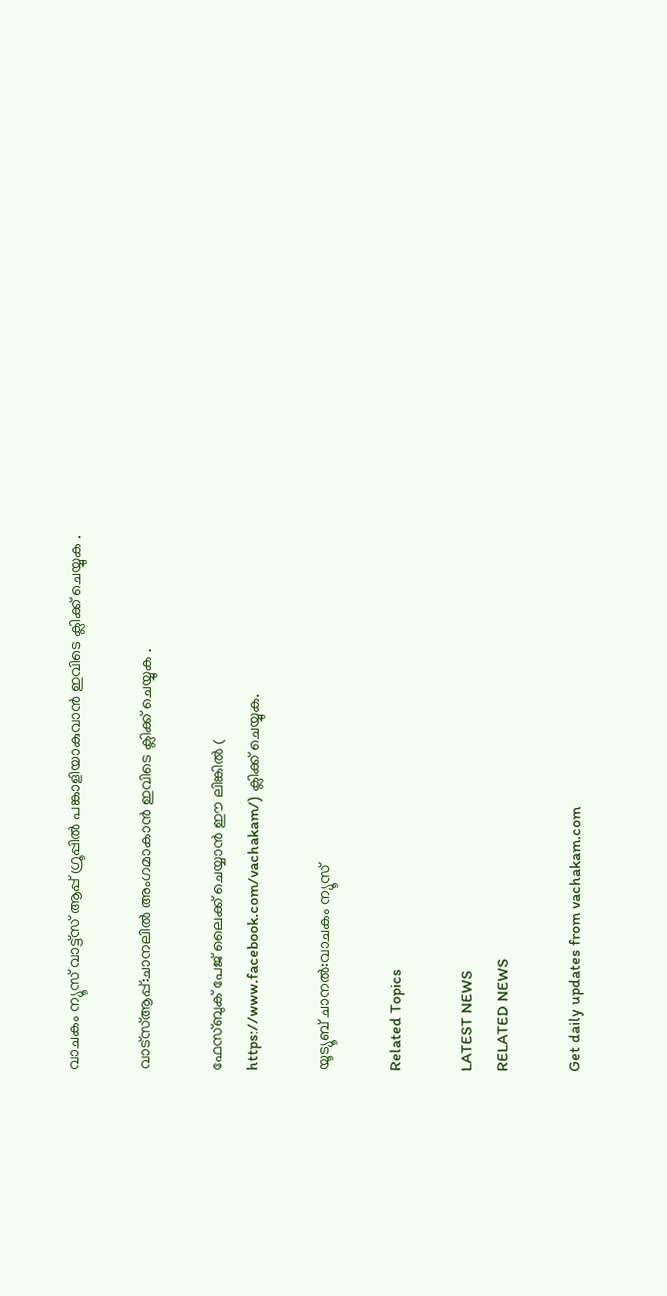വാചകം ന്യൂസ് വാട്ട്സ് ആപ്പ് ഗ്രൂപ്പിൽ പങ്കാളിയാകുവാൻ ഇവിടെ ക്ലിക്ക് ചെയ്യുക .

വാട്സ്ആപ്പ്:ചാനലിൽ അംഗമാകാൻ ഇവിടെ ക്ലിക്ക് ചെയ്യുക .

ഫേസ്ബുക് പേജ് ലൈക്ക് ചെയ്യാൻ ഈ ലിങ്കിൽ (
https://www.facebook.com/vachakam/) ക്ലിക്ക് ചെയ്യുക.

യൂട്യൂബ് ചാനൽ:വാചകം ന്യൂസ്

Related Topics

LATEST NEWS
RELATED NEWS

Get daily updates from vachakam.com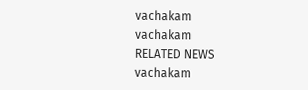vachakam
vachakam
RELATED NEWS
vachakam